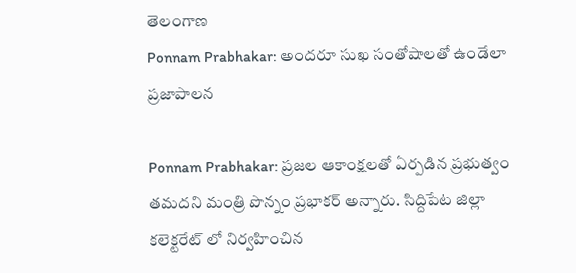తెలంగాణ
Ponnam Prabhakar: అందరూ సుఖ సంతోషాలతో ఉండేలా ప్రజాపాలన

Ponnam Prabhakar: ప్రజల ఆకాంక్షలతో ఏర్పడిన ప్రభుత్వం తమదని మంత్రి పొన్నం ప్రభాకర్ అన్నారు. సిద్దిపేట జిల్లా కలెక్టరేట్ లో నిర్వహించిన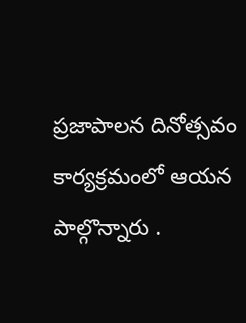ప్రజాపాలన దినోత్సవం కార్యక్రమంలో ఆయన పాల్గొన్నారు .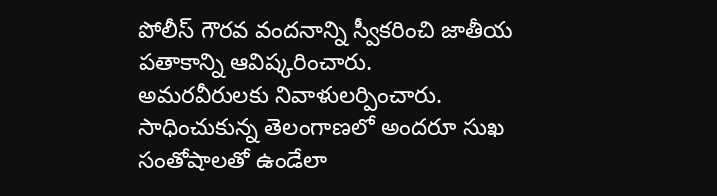పోలీస్ గౌరవ వందనాన్ని స్వీకరించి జాతీయ పతాకాన్ని ఆవిష్కరించారు.
అమరవీరులకు నివాళులర్పించారు. సాధించుకున్న తెలంగాణలో అందరూ సుఖ సంతోషాలతో ఉండేలా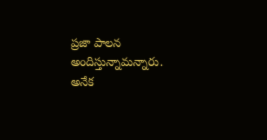ప్రజా పాలన అందిస్తున్నామన్నారు. అనేక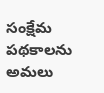సంక్షేమ పథకాలను అమలు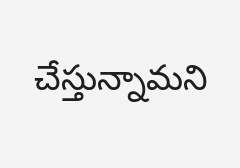చేస్తున్నామని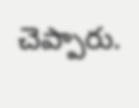చెప్పారు.